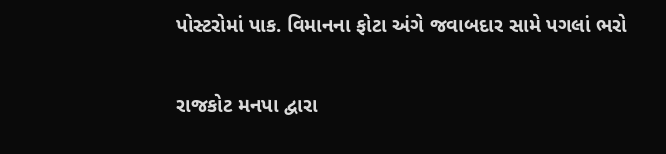પોસ્ટરોમાં પાક. વિમાનના ફોટા અંગે જવાબદાર સામે પગલાં ભરો

રાજકોટ મનપા દ્વારા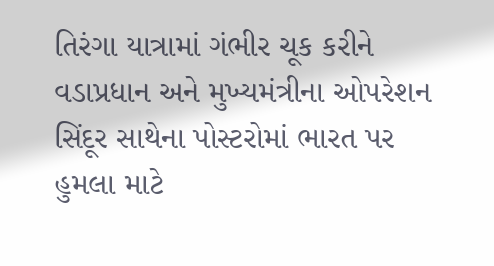તિરંગા યાત્રામાં ગંભીર ચૂક કરીને વડાપ્રધાન અને મુખ્યમંત્રીના ઓપરેશન સિંદૂર સાથેના પોસ્ટરોમાં ભારત પર હુમલા માટે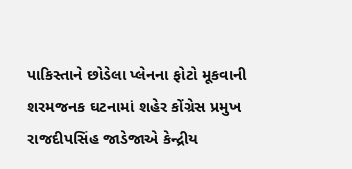પાકિસ્તાને છોડેલા પ્લેનના ફોટો મૂકવાની શરમજનક ઘટનામાં શહેર કોંગ્રેસ પ્રમુખ રાજદીપસિંહ જાડેજાએ કેન્દ્રીય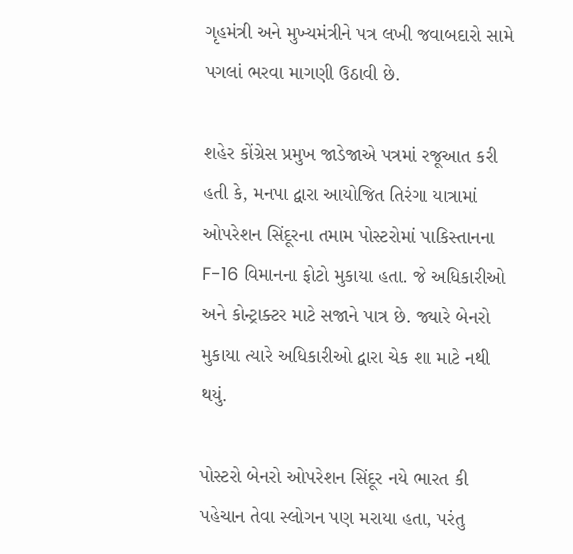ગૃહમંત્રી અને મુખ્યમંત્રીને પત્ર લખી જવાબદારો સામે પગલાં ભરવા માગણી ઉઠાવી છે.

શહેર કોંગ્રેસ પ્રમુખ જાડેજાએ પત્રમાં રજૂઆત કરી હતી કે, મનપા દ્વારા આયોજિત તિરંગા યાત્રામાં ઓપરેશન સિંદૂરના તમામ પોસ્ટરોમાં પાકિસ્તાનના F-16 વિમાનના ફોટો મુકાયા હતા. જે અધિકારીઓ અને કોન્ટ્રાક્ટર માટે સજાને પાત્ર છે. જ્યારે બેનરો મુકાયા ત્યારે અધિકારીઓ દ્વારા ચેક શા માટે નથી થયું.

પોસ્ટરો બેનરો ઓપરેશન સિંદૂર નયે ભારત કી પહેચાન તેવા સ્લોગન પણ મરાયા હતા, પરંતુ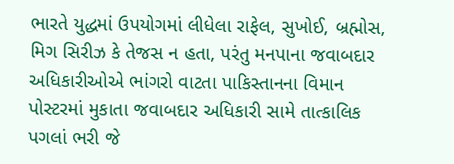ભારતે યુદ્ધમાં ઉપયોગમાં લીધેલા રાફેલ, સુખોઈ, બ્રહ્મોસ, મિગ સિરીઝ કે તેજસ ન હતા, પરંતુ મનપાના જવાબદાર અધિકારીઓએ ભાંગરો વાટતા પાકિસ્તાનના વિમાન પોસ્ટરમાં મુકાતા જવાબદાર અધિકારી સામે તાત્કાલિક પગલાં ભરી જે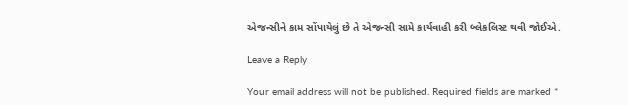એજન્સીને કામ સોંપાયેલું છે તે એજન્સી સામે કાર્યવાહી કરી બ્લેકલિસ્ટ થવી જોઈએ.

Leave a Reply

Your email address will not be published. Required fields are marked *